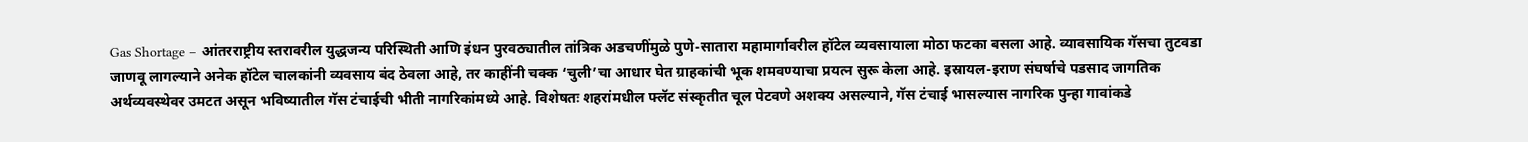Gas Shortage – आंतरराष्ट्रीय स्तरावरील युद्धजन्य परिस्थिती आणि इंधन पुरवठ्यातील तांत्रिक अडचणींमुळे पुणे-सातारा महामार्गावरील हॉटेल व्यवसायाला मोठा फटका बसला आहे. व्यावसायिक गॅसचा तुटवडा जाणवू लागल्याने अनेक हॉटेल चालकांनी व्यवसाय बंद ठेवला आहे, तर काहींनी चक्क ‘चुली’चा आधार घेत ग्राहकांची भूक शमवण्याचा प्रयत्न सुरू केला आहे. इस्रायल-इराण संघर्षाचे पडसाद जागतिक अर्थव्यवस्थेवर उमटत असून भविष्यातील गॅस टंचाईची भीती नागरिकांमध्ये आहे. विशेषतः शहरांमधील फ्लॅट संस्कृतीत चूल पेटवणे अशक्य असल्याने, गॅस टंचाई भासल्यास नागरिक पुन्हा गावांकडे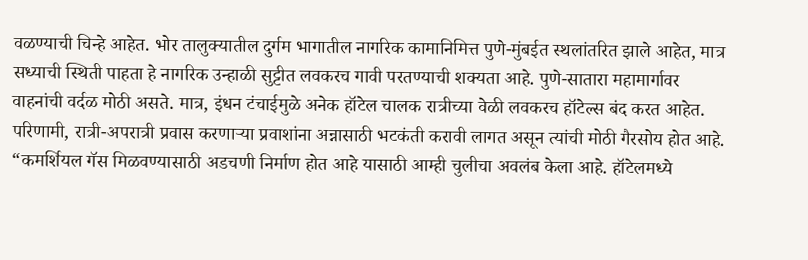वळण्याची चिन्हे आहेत. भोर तालुक्यातील दुर्गम भागातील नागरिक कामानिमित्त पुणे-मुंबईत स्थलांतरित झाले आहेत, मात्र सध्याची स्थिती पाहता हे नागरिक उन्हाळी सुट्टीत लवकरच गावी परतण्याची शक्यता आहे. पुणे-सातारा महामार्गावर वाहनांची वर्दळ मोठी असते. मात्र, इंधन टंचाईमुळे अनेक हॉटेल चालक रात्रीच्या वेळी लवकरच हॉटेल्स बंद करत आहेत. परिणामी, रात्री-अपरात्री प्रवास करणाऱ्या प्रवाशांना अन्नासाठी भटकंती करावी लागत असून त्यांची मोठी गैरसोय होत आहे. “कमर्शियल गॅस मिळवण्यासाठी अडचणी निर्माण होत आहे यासाठी आम्ही चुलीचा अवलंब केला आहे. हॉटेलमध्ये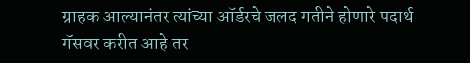ग्राहक आल्यानंतर त्यांच्या ऑर्डरचे जलद गतीने होणारे पदार्थ गॅसवर करीत आहे तर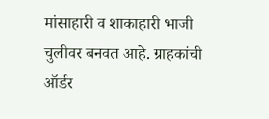मांसाहारी व शाकाहारी भाजी चुलीवर बनवत आहे. ग्राहकांची ऑर्डर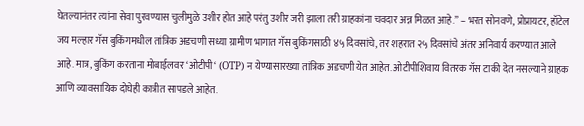घेतल्यानंतर त्यांना सेवा पुरवण्यास चुलीमुळे उशीर होत आहे परंतु उशीर जरी झाला तरी ग्राहकांना चवदार अन्न मिळत आहे.” – भरत सोनवणे, प्रोप्रायटर, हॉटेल जय मल्हार गॅस बुकिंगमधील तांत्रिक अडचणी सध्या ग्रामीण भागात गॅस बुकिंगसाठी ४५ दिवसांचे, तर शहरात २५ दिवसांचे अंतर अनिवार्य करण्यात आले आहे. मात्र, बुकिंग करताना मोबाईलवर ‘ओटीपी‘ (OTP) न येण्यासारख्या तांत्रिक अडचणी येत आहेत. ओटीपीशिवाय वितरक गॅस टाकी देत नसल्याने ग्राहक आणि व्यावसायिक दोघेही कात्रीत सापडले आहेत.